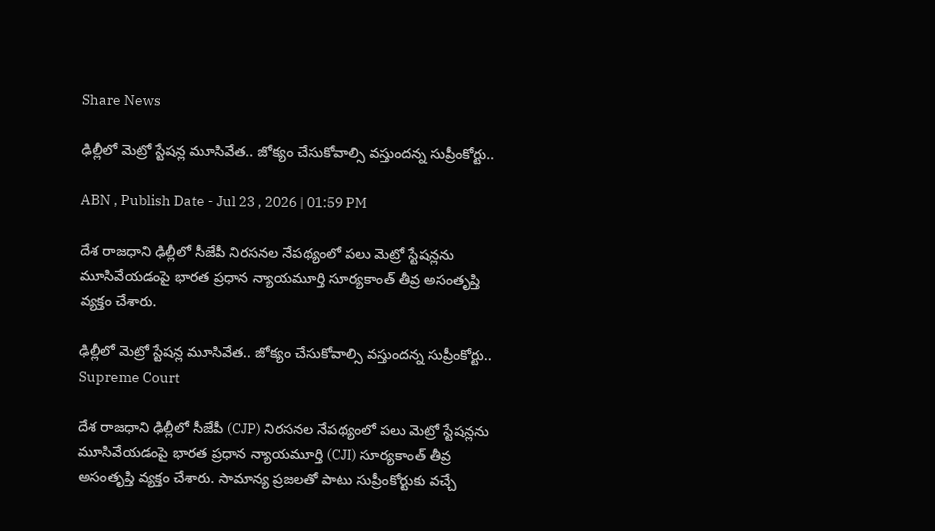Share News

ఢిల్లీలో మెట్రో స్టేషన్ల మూసివేత.. జోక్యం చేసుకోవాల్సి వస్తుందన్న సుప్రీంకోర్టు..

ABN , Publish Date - Jul 23 , 2026 | 01:59 PM

దేశ రాజధాని ఢిల్లీలో సీజేపీ నిరసనల నేపథ్యంలో పలు మెట్రో స్టేషన్లను మూసివేయడంపై భారత ప్రధాన న్యాయమూర్తి సూర్యకాంత్ తీవ్ర అసంతృప్తి వ్యక్తం చేశారు.

ఢిల్లీలో మెట్రో స్టేషన్ల మూసివేత.. జోక్యం చేసుకోవాల్సి వస్తుందన్న సుప్రీంకోర్టు..
Supreme Court

దేశ రాజధాని ఢిల్లీలో సీజేపీ (CJP) నిరసనల నేపథ్యంలో పలు మెట్రో స్టేషన్లను మూసివేయడంపై భారత ప్రధాన న్యాయమూర్తి (CJI) సూర్యకాంత్ తీవ్ర అసంతృప్తి వ్యక్తం చేశారు. సామాన్య ప్రజలతో పాటు సుప్రీంకోర్టుకు వచ్చే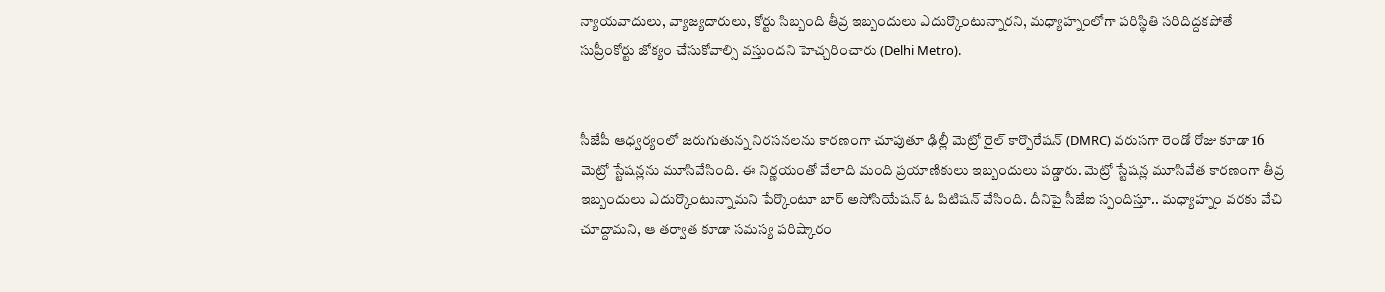న్యాయవాదులు, వ్యాజ్యదారులు, కోర్టు సిబ్బంది తీవ్ర ఇబ్బందులు ఎదుర్కొంటున్నారని, మధ్యాహ్నంలోగా పరిస్థితి సరిదిద్దకపోతే సుప్రీంకోర్టు జోక్యం చేసుకోవాల్సి వస్తుందని హెచ్చరించారు (Delhi Metro).


సీజేపీ ఆధ్వర్యంలో జరుగుతున్న నిరసనలను కారణంగా చూపుతూ ఢిల్లీ మెట్రో రైల్ కార్పొరేషన్ (DMRC) వరుసగా రెండో రోజు కూడా 16 మెట్రో స్టేషన్లను మూసివేసింది. ఈ నిర్ణయంతో వేలాది మంది ప్రయాణికులు ఇబ్బందులు పడ్డారు. మెట్రో స్టేషన్ల మూసివేత కారణంగా తీవ్ర ఇబ్బందులు ఎదుర్కొంటున్నామని పేర్కొంటూ బార్ అసోసియేషన్ ఓ పిటిషన్ వేసింది. దీనిపై సీజేఐ స్పందిస్తూ.. మధ్యాహ్నం వరకు వేచి చూద్దామని, ఆ తర్వాత కూడా సమస్య పరిష్కారం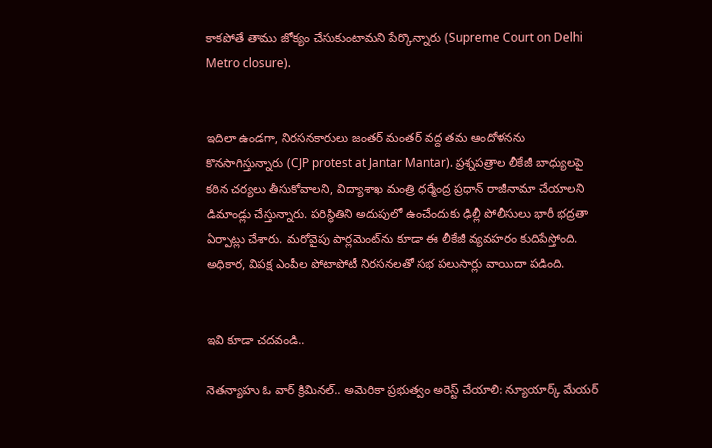కాకపోతే తాము జోక్యం చేసుకుంటామని పేర్కొన్నారు (Supreme Court on Delhi Metro closure).


ఇదిలా ఉండగా, నిరసనకారులు జంతర్ మంతర్ వద్ద తమ ఆందోళనను కొనసాగిస్తున్నారు (CJP protest at Jantar Mantar). ప్రశ్నపత్రాల లీకేజీ బాధ్యులపై కఠిన చర్యలు తీసుకోవాలని, విద్యాశాఖ మంత్రి ధర్మేంద్ర ప్రధాన్ రాజీనామా చేయాలని డిమాండ్లు చేస్తున్నారు. పరిస్థితిని అదుపులో ఉంచేందుకు ఢిల్లీ పోలీసులు భారీ భద్రతా ఏర్పాట్లు చేశారు. మరోవైపు పార్లమెంట్‌ను కూడా ఈ లీకేజీ వ్యవహరం కుదిపేస్తోంది. అధికార, విపక్ష ఎంపీల పోటాపోటీ నిరసనలతో సభ పలుసార్లు వాయిదా పడింది.


ఇవి కూడా చదవండి..

నెతన్యాహు ఓ వార్ క్రిమినల్.. అమెరికా ప్రభుత్వం అరెస్ట్ చేయాలి: న్యూయార్క్ మేయర్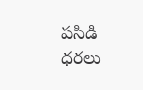పసిడి ధరలు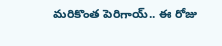మరికొంత పెరిగాయ్.. ఈ రోజు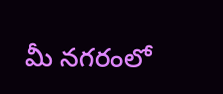మీ నగరంలో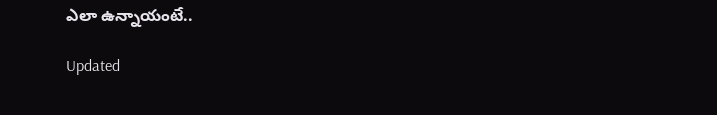ఎలా ఉన్నాయంటే..

Updated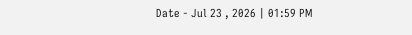Date - Jul 23 , 2026 | 01:59 PM